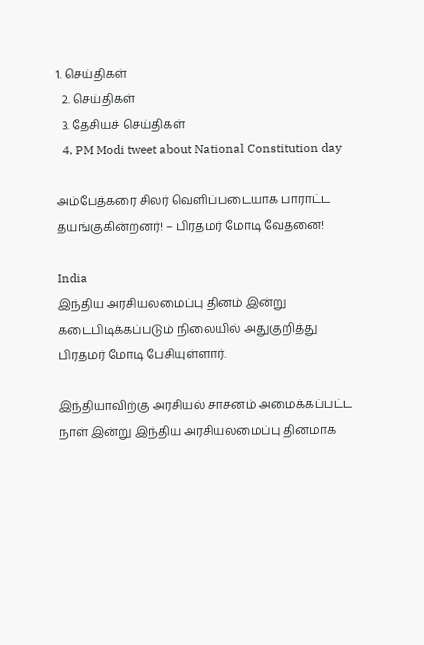1. செய்திகள்
  2. செய்திகள்
  3. தேசியச் செய்திகள்
  4. PM Modi tweet about National Constitution day

அம்பேத்கரை சிலர் வெளிப்படையாக பாராட்ட தயங்குகின்றனர்! – பிரதமர் மோடி வேதனை!

India
இந்திய அரசியலமைப்பு தினம் இன்று கடைபிடிக்கப்படும் நிலையில் அதுகுறித்து பிரதமர் மோடி பேசியுள்ளார்.

இந்தியாவிற்கு அரசியல் சாசனம் அமைக்கப்பட்ட நாள் இன்று இந்திய அரசியலமைப்பு தினமாக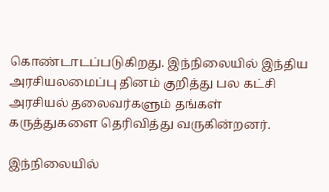கொண்டாடப்படுகிறது. இந்நிலையில் இந்திய அரசியலமைப்பு தினம் குறித்து பல கட்சி அரசியல் தலைவர்களும் தங்கள் கருத்துகளை தெரிவித்து வருகின்றனர்.

இந்நிலையில்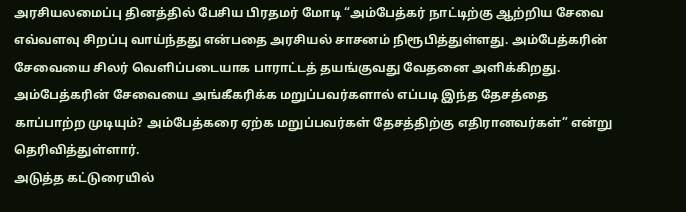அரசியலமைப்பு தினத்தில் பேசிய பிரதமர் மோடி “அம்பேத்கர் நாட்டிற்கு ஆற்றிய சேவை எவ்வளவு சிறப்பு வாய்ந்தது என்பதை அரசியல் சாசனம் நிரூபித்துள்ளது. அம்பேத்கரின் சேவையை சிலர் வெளிப்படையாக பாராட்டத் தயங்குவது வேதனை அளிக்கிறது. அம்பேத்கரின் சேவையை அங்கீகரிக்க மறுப்பவர்களால் எப்படி இந்த தேசத்தை காப்பாற்ற முடியும்? அம்பேத்கரை ஏற்க மறுப்பவர்கள் தேசத்திற்கு எதிரானவர்கள்” என்று தெரிவித்துள்ளார்.
அடுத்த கட்டுரையில்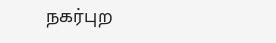நகர்புற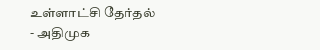உள்ளாட்சி தேர்தல் - அதிமுக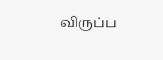விருப்ப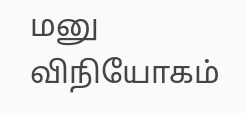மனு விநியோகம்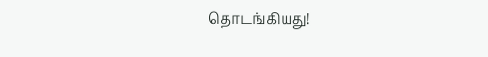தொடங்கியது!